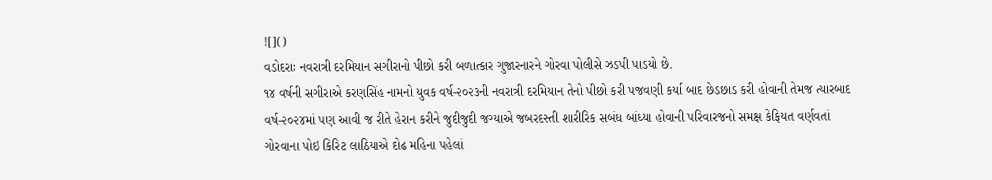![]()
વડોદરાઃ નવરાત્રી દરમિયાન સગીરાનો પીછો કરી બળાત્કાર ગુજારનારને ગોરવા પોલીસે ઝડપી પાડયો છે.
૧૪ વર્ષની સગીરાએ કરણસિંહ નામનો યુવક વર્ષ-૨૦૨૩ની નવરાત્રી દરમિયાન તેનો પીછો કરી પજવણી કર્યા બાદ છેડછાડ કરી હોવાની તેમજ ત્યારબાદ વર્ષ-૨૦૨૪માં પણ આવી જ રીતે હેરાન કરીને જુદીજુદી જગ્યાએ જબરદસ્તી શારીરિક સબંધ બાંધ્યા હોવાની પરિવારજનો સમક્ષ કેફિયત વર્ણવતાં ગોરવાના પોઇ કિરિટ લાઠિયાએ દોઢ મહિના પહેલાં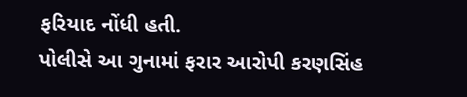ફરિયાદ નોંધી હતી.
પોલીસે આ ગુનામાં ફરાર આરોપી કરણસિંહ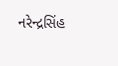નરેન્દ્રસિંહ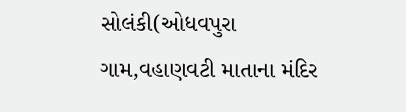સોલંકી(ઓધવપુરા ગામ,વહાણવટી માતાના મંદિર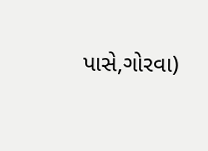પાસે,ગોરવા)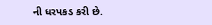ની ધરપકડ કરી છે.